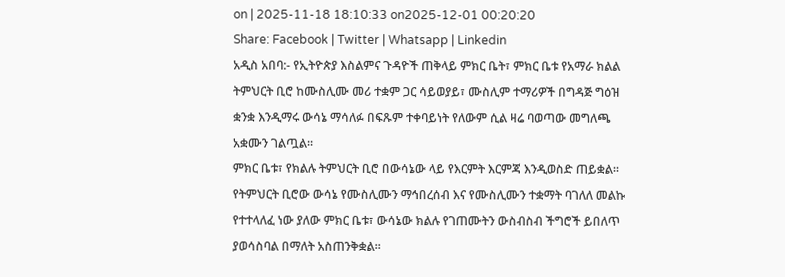on | 2025-11-18 18:10:33 on2025-12-01 00:20:20
Share: Facebook | Twitter | Whatsapp | Linkedin
አዲስ አበባ:- የኢትዮጵያ እስልምና ጉዳዮች ጠቅላይ ምክር ቤት፣ ምክር ቤቱ የአማራ ክልል ትምህርት ቢሮ ከሙስሊሙ መሪ ተቋም ጋር ሳይወያይ፣ ሙስሊም ተማሪዎች በግዳጅ ግዕዝ ቋንቋ እንዲማሩ ውሳኔ ማሳለፉ በፍጹም ተቀባይነት የለውም ሲል ዛሬ ባወጣው መግለጫ አቋሙን ገልጧል።
ምክር ቤቱ፣ የክልሉ ትምህርት ቢሮ በውሳኔው ላይ የእርምት እርምጃ እንዲወስድ ጠይቋል።
የትምህርት ቢሮው ውሳኔ የሙስሊሙን ማኅበረሰብ እና የሙስሊሙን ተቋማት ባገለለ መልኩ የተተላለፈ ነው ያለው ምክር ቤቱ፣ ውሳኔው ክልሉ የገጠሙትን ውስብስብ ችግሮች ይበለጥ ያወሳስባል በማለት አስጠንቅቋል።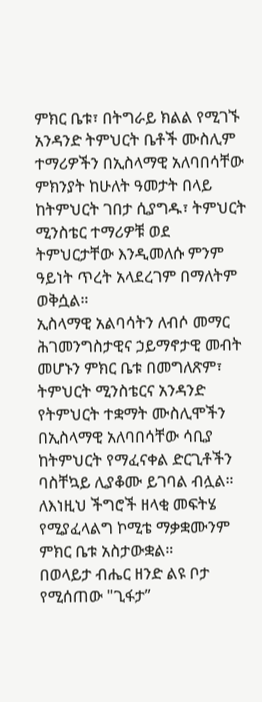ምክር ቤቱ፣ በትግራይ ክልል የሚገኙ አንዳንድ ትምህርት ቤቶች ሙስሊም ተማሪዎችን በኢስላማዊ አለባበሳቸው ምክንያት ከሁለት ዓመታት በላይ ከትምህርት ገበታ ሲያግዱ፣ ትምህርት ሚንስቴር ተማሪዎቹ ወደ ትምህርታቸው እንዲመለሱ ምንም ዓይነት ጥረት አላደረገም በማለትም ወቅሷል።
ኢስላማዊ አልባሳትን ለብሶ መማር ሕገመንግስታዊና ኃይማኖታዊ መብት መሆኑን ምክር ቤቱ በመግለጽም፣ ትምህርት ሚንስቴርና አንዳንድ የትምህርት ተቋማት ሙስሊሞችን በኢስላማዊ አለባበሳቸው ሳቢያ ከትምህርት የማፈናቀል ድርጊቶችን ባስቸኳይ ሊያቆሙ ይገባል ብሏል።
ለእነዚህ ችግሮች ዘላቂ መፍትሄ የሚያፈላልግ ኮሚቴ ማቃቋሙንም ምክር ቤቱ አስታውቋል።
በወላይታ ብሔር ዘንድ ልዩ ቦታ የሚሰጠው "ጊፋታ”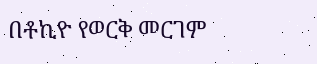በቶኪዮ የወርቅ መርገም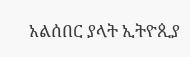አልሰበር ያላት ኢትዮጲያ